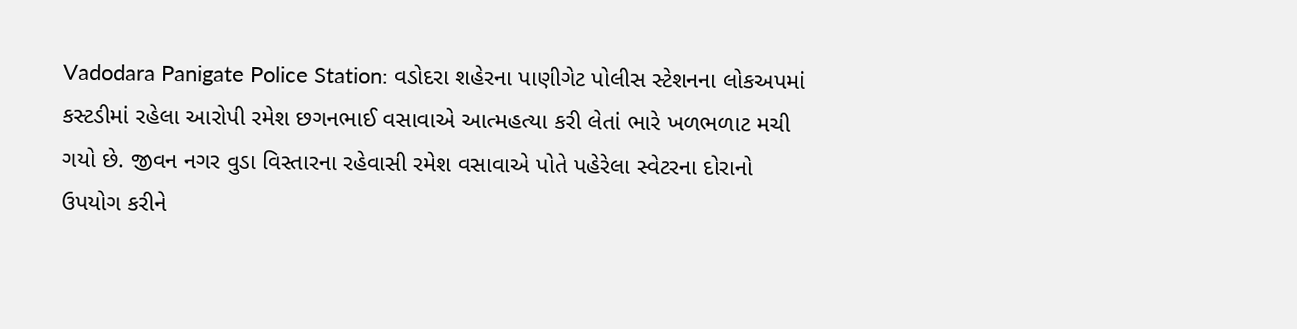Vadodara Panigate Police Station: વડોદરા શહેરના પાણીગેટ પોલીસ સ્ટેશનના લોકઅપમાં કસ્ટડીમાં રહેલા આરોપી રમેશ છગનભાઈ વસાવાએ આત્મહત્યા કરી લેતાં ભારે ખળભળાટ મચી ગયો છે. જીવન નગર વુડા વિસ્તારના રહેવાસી રમેશ વસાવાએ પોતે પહેરેલા સ્વેટરના દોરાનો ઉપયોગ કરીને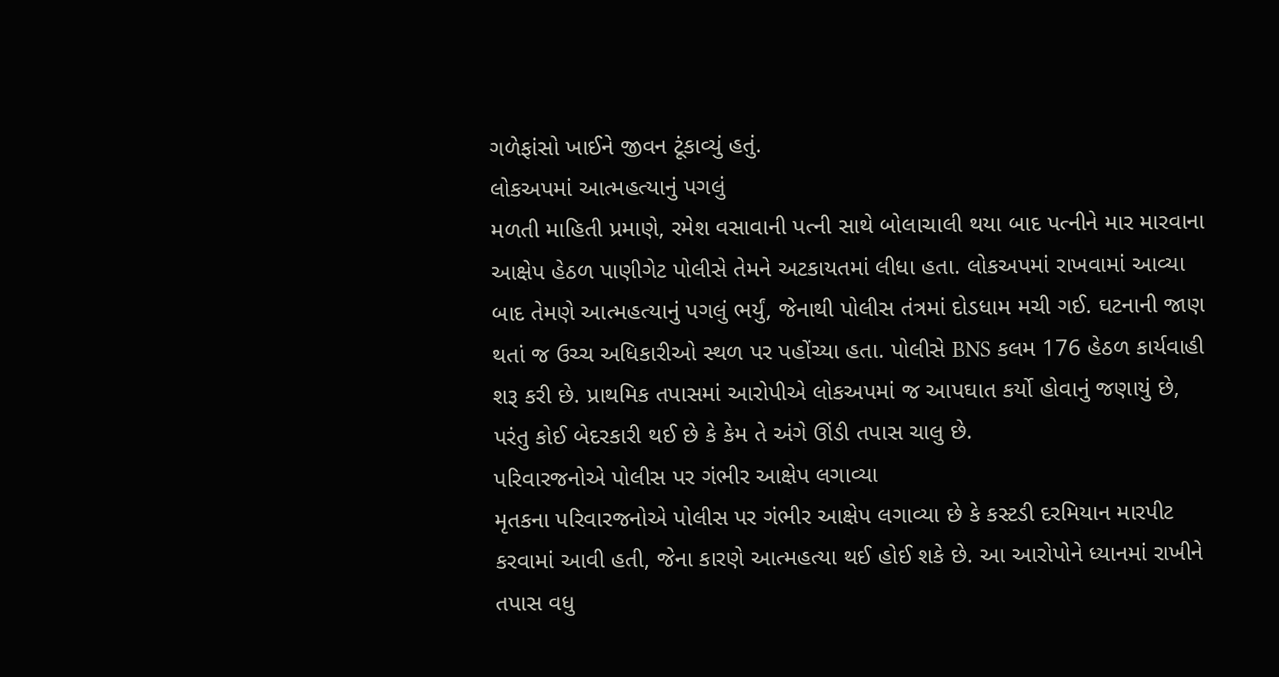ગળેફાંસો ખાઈને જીવન ટૂંકાવ્યું હતું.
લોકઅપમાં આત્મહત્યાનું પગલું
મળતી માહિતી પ્રમાણે, રમેશ વસાવાની પત્ની સાથે બોલાચાલી થયા બાદ પત્નીને માર મારવાના આક્ષેપ હેઠળ પાણીગેટ પોલીસે તેમને અટકાયતમાં લીધા હતા. લોકઅપમાં રાખવામાં આવ્યા બાદ તેમણે આત્મહત્યાનું પગલું ભર્યું, જેનાથી પોલીસ તંત્રમાં દોડધામ મચી ગઈ. ઘટનાની જાણ થતાં જ ઉચ્ચ અધિકારીઓ સ્થળ પર પહોંચ્યા હતા. પોલીસે BNS કલમ 176 હેઠળ કાર્યવાહી શરૂ કરી છે. પ્રાથમિક તપાસમાં આરોપીએ લોકઅપમાં જ આપઘાત કર્યો હોવાનું જણાયું છે, પરંતુ કોઈ બેદરકારી થઈ છે કે કેમ તે અંગે ઊંડી તપાસ ચાલુ છે.
પરિવારજનોએ પોલીસ પર ગંભીર આક્ષેપ લગાવ્યા
મૃતકના પરિવારજનોએ પોલીસ પર ગંભીર આક્ષેપ લગાવ્યા છે કે કસ્ટડી દરમિયાન મારપીટ કરવામાં આવી હતી, જેના કારણે આત્મહત્યા થઈ હોઈ શકે છે. આ આરોપોને ધ્યાનમાં રાખીને તપાસ વધુ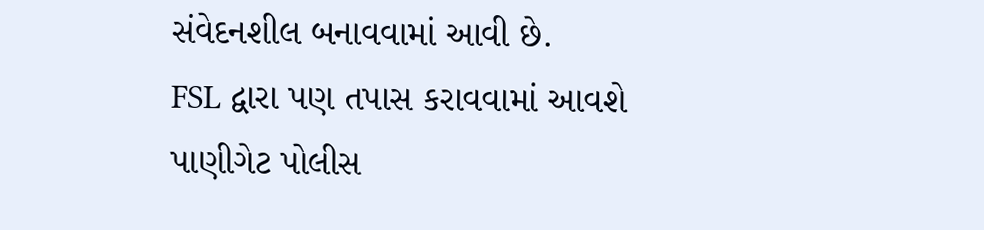સંવેદનશીલ બનાવવામાં આવી છે.
FSL દ્વારા પણ તપાસ કરાવવામાં આવશે
પાણીગેટ પોલીસ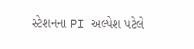સ્ટેશનના PI અલ્પેશ પટેલે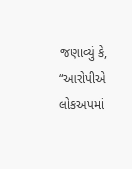જણાવ્યું કે, “આરોપીએ લોકઅપમાં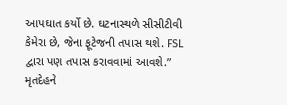આપઘાત કર્યો છે. ઘટનાસ્થળે સીસીટીવી કેમેરા છે, જેના ફૂટેજની તપાસ થશે. FSL દ્વારા પણ તપાસ કરાવવામાં આવશે.” મૃતદેહને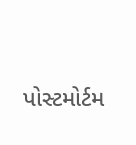પોસ્ટમોર્ટમ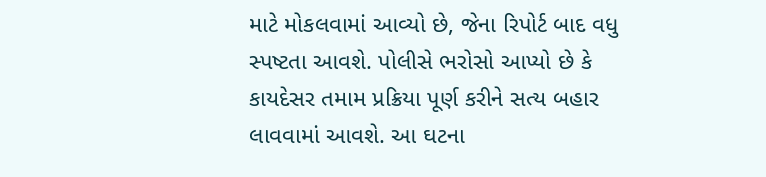માટે મોકલવામાં આવ્યો છે, જેના રિપોર્ટ બાદ વધુ સ્પષ્ટતા આવશે. પોલીસે ભરોસો આપ્યો છે કે કાયદેસર તમામ પ્રક્રિયા પૂર્ણ કરીને સત્ય બહાર લાવવામાં આવશે. આ ઘટના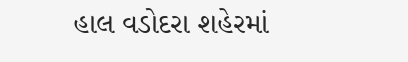હાલ વડોદરા શહેરમાં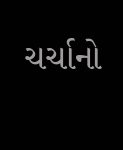ચર્ચાનો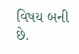વિષય બની છે.